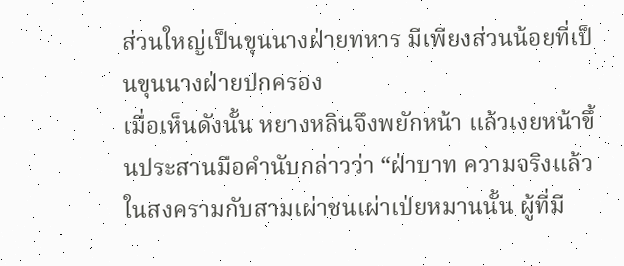ส่วนใหญ่เป็นขุนนางฝ่ายทหาร มีเพียงส่วนน้อยที่เป็นขุนนางฝ่ายปกครอง
เมื่อเห็นดังนั้น หยางหลินจึงพยักหน้า แล้วเงยหน้าขึ้นประสานมือคำนับกล่าวว่า “ฝ่าบาท ความจริงแล้วในสงครามกับสามเผ่าชนเผ่าเป่ยหมานนั้น ผู้ที่มี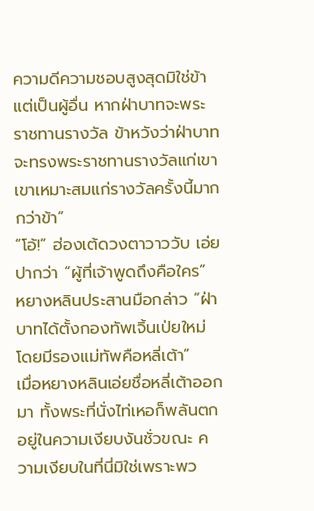ความดีความชอบสูงสุดมิใช่ข้า แต่เป็นผู้อื่น หากฝ่าบาทจะพระราชทานรางวัล ข้าหวังว่าฝ่าบาทจะทรงพระราชทานรางวัลแก่เขา เขาเหมาะสมแก่รางวัลครั้งนี้มากกว่าข้า”
“โอ้!” ฮ่องเต้ดวงตาวาววับ เอ่ยปากว่า “ผู้ที่เจ้าพูดถึงคือใคร”
หยางหลินประสานมือกล่าว “ฝ่าบาทได้ตั้งกองทัพเจิ้นเป่ยใหม่ โดยมีรองแม่ทัพคือหลี่เต้า”
เมื่อหยางหลินเอ่ยชื่อหลี่เต้าออกมา ทั้งพระที่นั่งไท่เหอก็พลันตกอยู่ในความเงียบงันชั่วขณะ ความเงียบในที่นี่มิใช่เพราะพว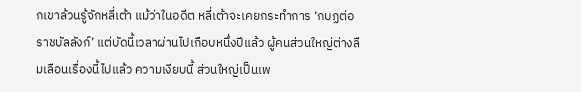กเขาล้วนรู้จักหลี่เต้า แม้ว่าในอดีต หลี่เต้าจะเคยกระทำการ ‘กบฏต่อราชบัลลังก์’ แต่บัดนี้เวลาผ่านไปเกือบหนึ่งปีแล้ว ผู้คนส่วนใหญ่ต่างลืมเลือนเรื่องนี้ไปแล้ว ความเงียบนี้ ส่วนใหญ่เป็นเพ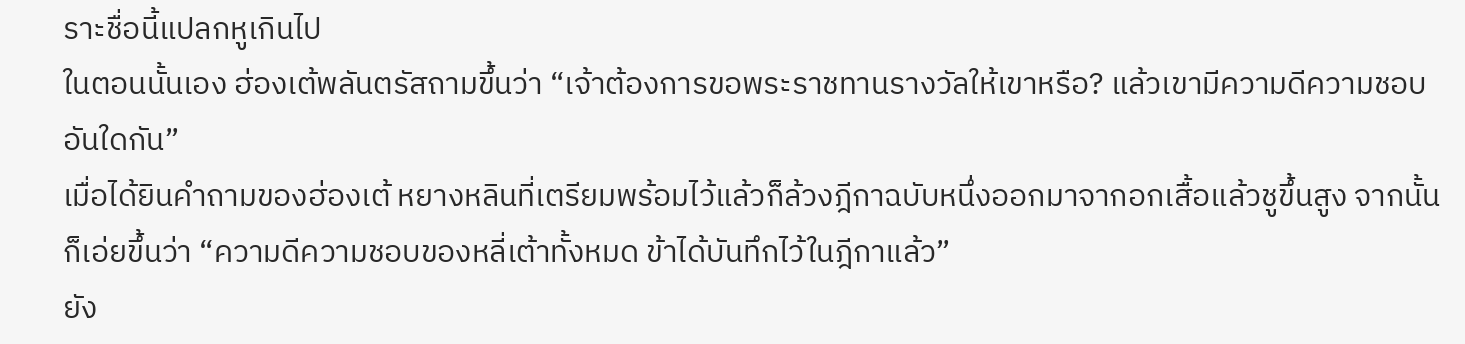ราะชื่อนี้แปลกหูเกินไป
ในตอนนั้นเอง ฮ่องเต้พลันตรัสถามขึ้นว่า “เจ้าต้องการขอพระราชทานรางวัลให้เขาหรือ? แล้วเขามีความดีความชอบอันใดกัน”
เมื่อได้ยินคำถามของฮ่องเต้ หยางหลินที่เตรียมพร้อมไว้แล้วก็ล้วงฎีกาฉบับหนึ่งออกมาจากอกเสื้อแล้วชูขึ้นสูง จากนั้นก็เอ่ยขึ้นว่า “ความดีความชอบของหลี่เต้าทั้งหมด ข้าได้บันทึกไว้ในฎีกาแล้ว”
ยัง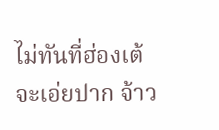ไม่ทันที่ฮ่องเต้จะเอ่ยปาก จ้าว